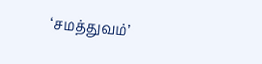‘சமத்துவம்’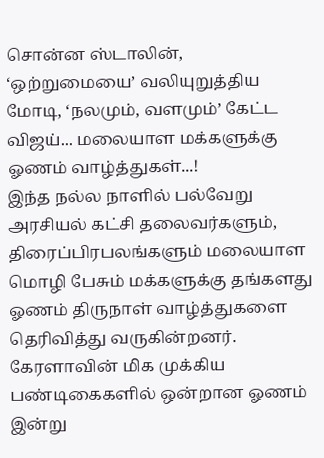சொன்ன ஸ்டாலின், ‘ஒற்றுமையை’ வலியுறுத்திய மோடி, ‘நலமும், வளமும்’ கேட்ட விஜய்... மலையாள மக்களுக்கு ஓணம் வாழ்த்துகள்...!
இந்த நல்ல நாளில் பல்வேறு அரசியல் கட்சி தலைவர்களும், திரைப்பிரபலங்களும் மலையாள மொழி பேசும் மக்களுக்கு தங்களது ஓணம் திருநாள் வாழ்த்துகளை தெரிவித்து வருகின்றனர்.
கேரளாவின் மிக முக்கிய பண்டிகைகளில் ஒன்றான ஓணம் இன்று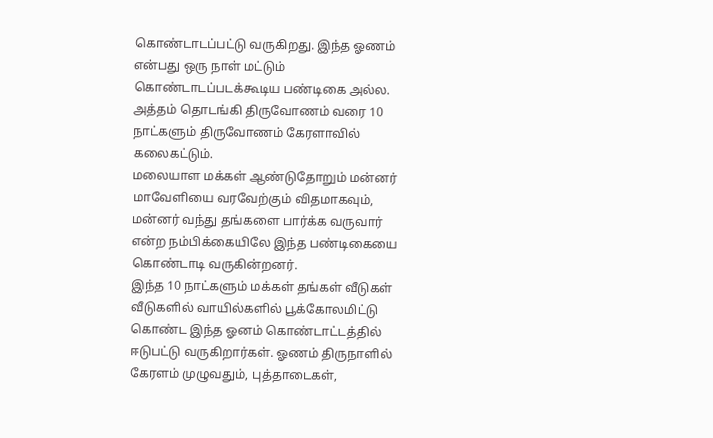கொண்டாடப்பட்டு வருகிறது. இந்த ஓணம் என்பது ஒரு நாள் மட்டும் கொண்டாடப்படக்கூடிய பண்டிகை அல்ல. அத்தம் தொடங்கி திருவோணம் வரை 10 நாட்களும் திருவோணம் கேரளாவில் கலைகட்டும்.
மலையாள மக்கள் ஆண்டுதோறும் மன்னர் மாவேளியை வரவேற்கும் விதமாகவும், மன்னர் வந்து தங்களை பார்க்க வருவார் என்ற நம்பிக்கையிலே இந்த பண்டிகையை கொண்டாடி வருகின்றனர்.
இந்த 10 நாட்களும் மக்கள் தங்கள் வீடுகள் வீடுகளில் வாயில்களில் பூக்கோலமிட்டு கொண்ட இந்த ஓனம் கொண்டாட்டத்தில் ஈடுபட்டு வருகிறார்கள். ஓணம் திருநாளில் கேரளம் முழுவதும், புத்தாடைகள்,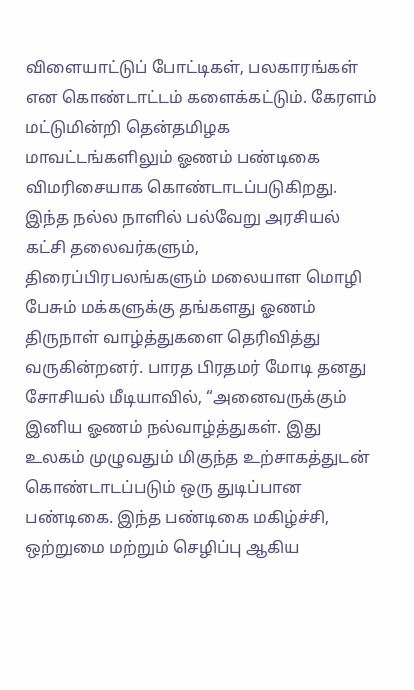விளையாட்டுப் போட்டிகள், பலகாரங்கள் என கொண்டாட்டம் களைக்கட்டும். கேரளம் மட்டுமின்றி தென்தமிழக மாவட்டங்களிலும் ஓணம் பண்டிகை விமரிசையாக கொண்டாடப்படுகிறது.
இந்த நல்ல நாளில் பல்வேறு அரசியல் கட்சி தலைவர்களும், திரைப்பிரபலங்களும் மலையாள மொழி பேசும் மக்களுக்கு தங்களது ஓணம் திருநாள் வாழ்த்துகளை தெரிவித்து வருகின்றனர். பாரத பிரதமர் மோடி தனது சோசியல் மீடியாவில், “அனைவருக்கும் இனிய ஓணம் நல்வாழ்த்துகள். இது உலகம் முழுவதும் மிகுந்த உற்சாகத்துடன் கொண்டாடப்படும் ஒரு துடிப்பான பண்டிகை. இந்த பண்டிகை மகிழ்ச்சி, ஒற்றுமை மற்றும் செழிப்பு ஆகிய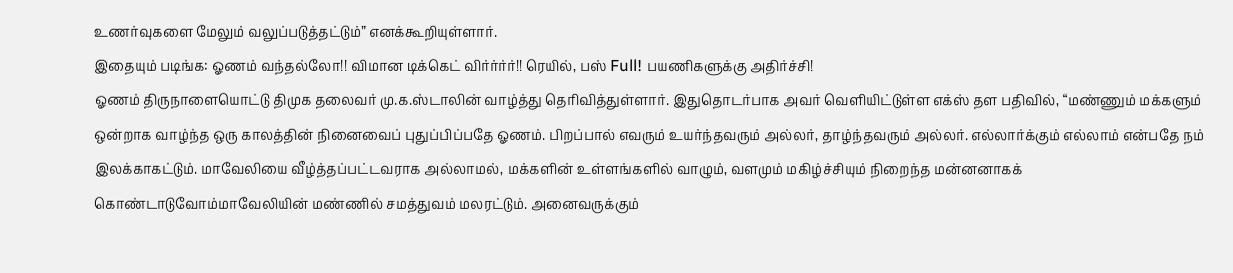உணர்வுகளை மேலும் வலுப்படுத்தட்டும்” எனக்கூறியுள்ளார்.
இதையும் படிங்க: ஓணம் வந்தல்லோ!! விமான டிக்கெட் விர்ர்ர்ர்!! ரெயில், பஸ் Full! பயணிகளுக்கு அதிர்ச்சி!
ஓணம் திருநாளையொட்டு திமுக தலைவர் மு.க.ஸ்டாலின் வாழ்த்து தெரிவித்துள்ளார். இதுதொடர்பாக அவர் வெளியிட்டுள்ள எக்ஸ் தள பதிவில், “மண்ணும் மக்களும் ஒன்றாக வாழ்ந்த ஒரு காலத்தின் நினைவைப் புதுப்பிப்பதே ஓணம். பிறப்பால் எவரும் உயர்ந்தவரும் அல்லர், தாழ்ந்தவரும் அல்லர். எல்லார்க்கும் எல்லாம் என்பதே நம் இலக்காகட்டும். மாவேலியை வீழ்த்தப்பட்டவராக அல்லாமல், மக்களின் உள்ளங்களில் வாழும், வளமும் மகிழ்ச்சியும் நிறைந்த மன்னனாகக் கொண்டாடுவோம்மாவேலியின் மண்ணில் சமத்துவம் மலரட்டும். அனைவருக்கும்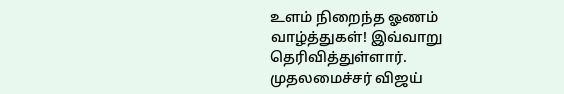உளம் நிறைந்த ஓணம் வாழ்த்துகள்! இவ்வாறு தெரிவித்துள்ளார்.
முதலமைச்சர் விஜய்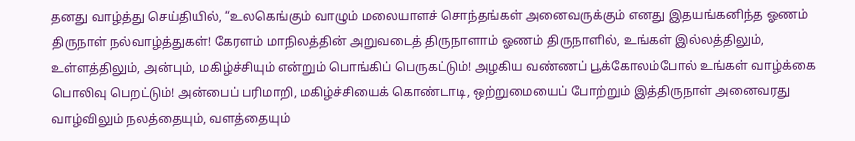தனது வாழ்த்து செய்தியில், “உலகெங்கும் வாழும் மலையாளச் சொந்தங்கள் அனைவருக்கும் எனது இதயங்கனிந்த ஓணம் திருநாள் நல்வாழ்த்துகள்! கேரளம் மாநிலத்தின் அறுவடைத் திருநாளாம் ஓணம் திருநாளில், உங்கள் இல்லத்திலும், உள்ளத்திலும், அன்பும், மகிழ்ச்சியும் என்றும் பொங்கிப் பெருகட்டும்! அழகிய வண்ணப் பூக்கோலம்போல் உங்கள் வாழ்க்கை பொலிவு பெறட்டும்! அன்பைப் பரிமாறி, மகிழ்ச்சியைக் கொண்டாடி, ஒற்றுமையைப் போற்றும் இத்திருநாள் அனைவரது வாழ்விலும் நலத்தையும், வளத்தையும்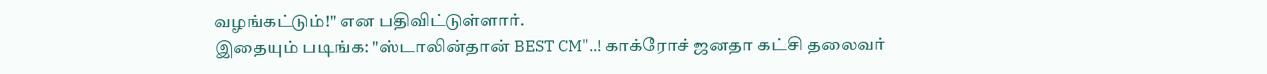வழங்கட்டும்!" என பதிவிட்டுள்ளார்.
இதையும் படிங்க: "ஸ்டாலின்தான் BEST CM"..! காக்ரோச் ஜனதா கட்சி தலைவர்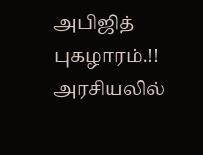அபிஜித் புகழாரம்.!! அரசியலில்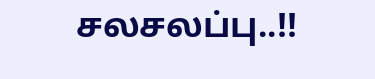சலசலப்பு..!!